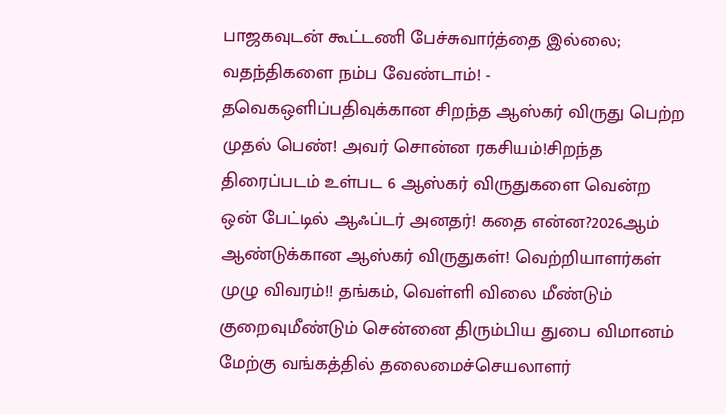பாஜகவுடன் கூட்டணி பேச்சுவார்த்தை இல்லை; வதந்திகளை நம்ப வேண்டாம்! - தவெகஒளிப்பதிவுக்கான சிறந்த ஆஸ்கர் விருது பெற்ற முதல் பெண்! அவர் சொன்ன ரகசியம்!சிறந்த திரைப்படம் உள்பட 6 ஆஸ்கர் விருதுகளை வென்ற ஒன் பேட்டில் ஆஃப்டர் அனதர்! கதை என்ன?2026ஆம் ஆண்டுக்கான ஆஸ்கர் விருதுகள்! வெற்றியாளர்கள் முழு விவரம்!! தங்கம், வெள்ளி விலை மீண்டும் குறைவுமீண்டும் சென்னை திரும்பிய துபை விமானம் மேற்கு வங்கத்தில் தலைமைச்செயலாளர்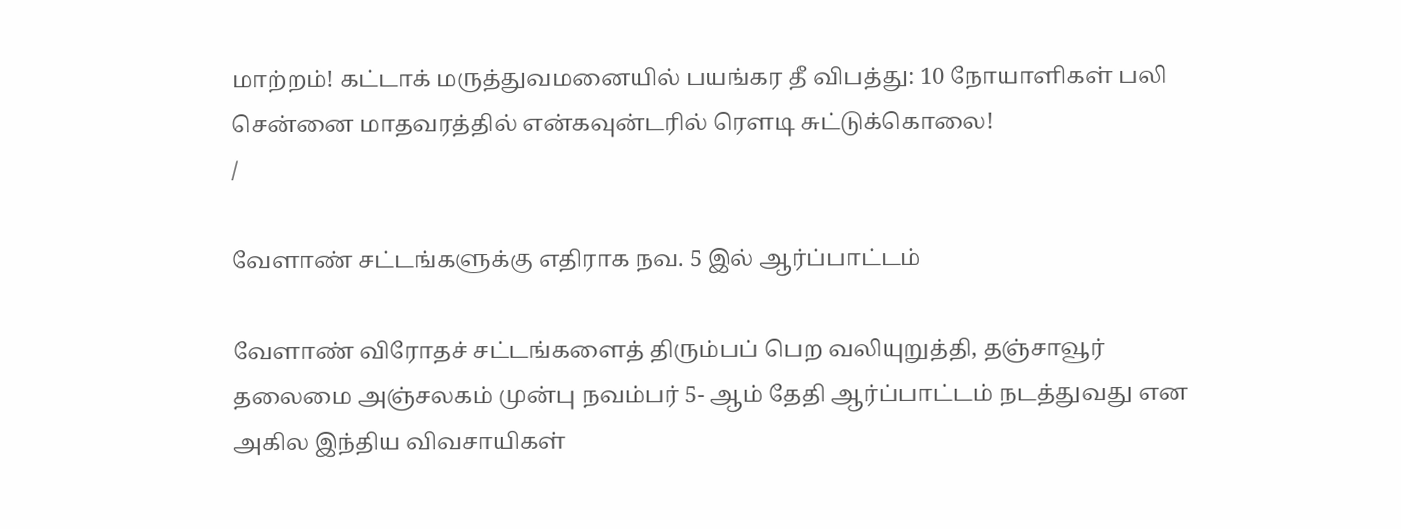மாற்றம்! கட்டாக் மருத்துவமனையில் பயங்கர தீ விபத்து: 10 நோயாளிகள் பலி சென்னை மாதவரத்தில் என்கவுன்டரில் ரௌடி சுட்டுக்கொலை!
/

வேளாண் சட்டங்களுக்கு எதிராக நவ. 5 இல் ஆர்ப்பாட்டம்

வேளாண் விரோதச் சட்டங்களைத் திரும்பப் பெற வலியுறுத்தி, தஞ்சாவூர் தலைமை அஞ்சலகம் முன்பு நவம்பர் 5- ஆம் தேதி ஆர்ப்பாட்டம் நடத்துவது என அகில இந்திய விவசாயிகள்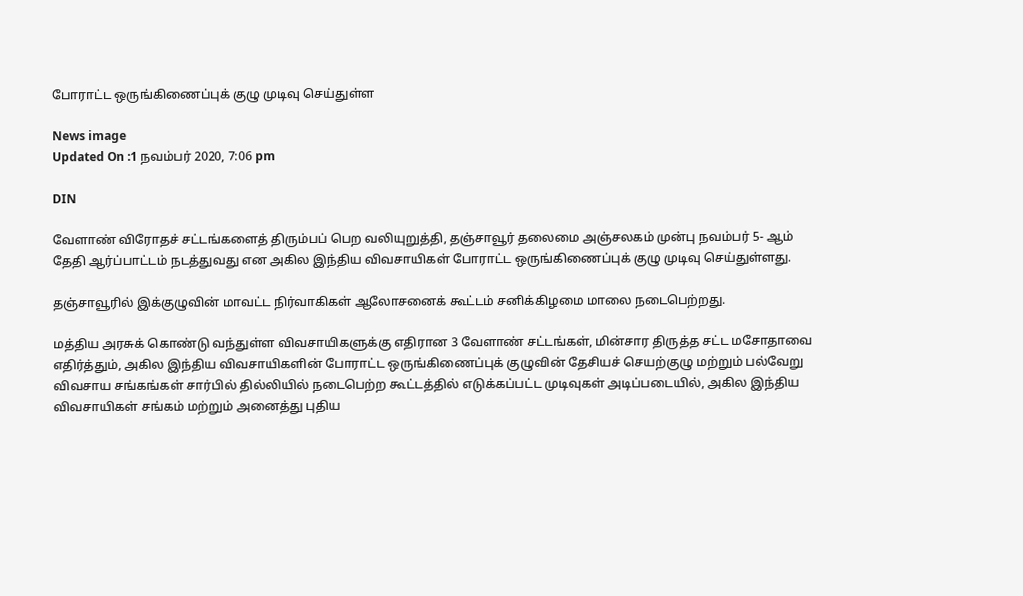போராட்ட ஒருங்கிணைப்புக் குழு முடிவு செய்துள்ள

News image
Updated On :1 நவம்பர் 2020, 7:06 pm

DIN

வேளாண் விரோதச் சட்டங்களைத் திரும்பப் பெற வலியுறுத்தி, தஞ்சாவூர் தலைமை அஞ்சலகம் முன்பு நவம்பர் 5- ஆம் தேதி ஆர்ப்பாட்டம் நடத்துவது என அகில இந்திய விவசாயிகள் போராட்ட ஒருங்கிணைப்புக் குழு முடிவு செய்துள்ளது.

தஞ்சாவூரில் இக்குழுவின் மாவட்ட நிர்வாகிகள் ஆலோசனைக் கூட்டம் சனிக்கிழமை மாலை நடைபெற்றது.

மத்திய அரசுக் கொண்டு வந்துள்ள விவசாயிகளுக்கு எதிரான 3 வேளாண் சட்டங்கள், மின்சார திருத்த சட்ட மசோதாவை எதிர்த்தும், அகில இந்திய விவசாயிகளின் போராட்ட ஒருங்கிணைப்புக் குழுவின் தேசியச் செயற்குழு மற்றும் பல்வேறு விவசாய சங்கங்கள் சார்பில் தில்லியில் நடைபெற்ற கூட்டத்தில் எடுக்கப்பட்ட முடிவுகள் அடிப்படையில், அகில இந்திய விவசாயிகள் சங்கம் மற்றும் அனைத்து புதிய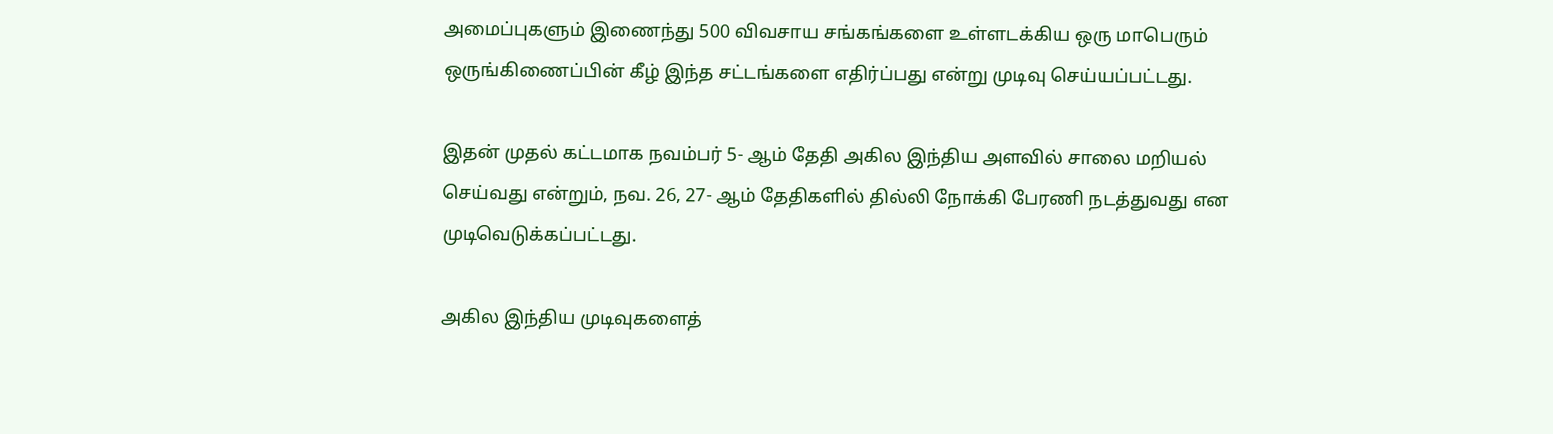அமைப்புகளும் இணைந்து 500 விவசாய சங்கங்களை உள்ளடக்கிய ஒரு மாபெரும் ஒருங்கிணைப்பின் கீழ் இந்த சட்டங்களை எதிர்ப்பது என்று முடிவு செய்யப்பட்டது.

இதன் முதல் கட்டமாக நவம்பர் 5- ஆம் தேதி அகில இந்திய அளவில் சாலை மறியல் செய்வது என்றும், நவ. 26, 27- ஆம் தேதிகளில் தில்லி நோக்கி பேரணி நடத்துவது என முடிவெடுக்கப்பட்டது.

அகில இந்திய முடிவுகளைத்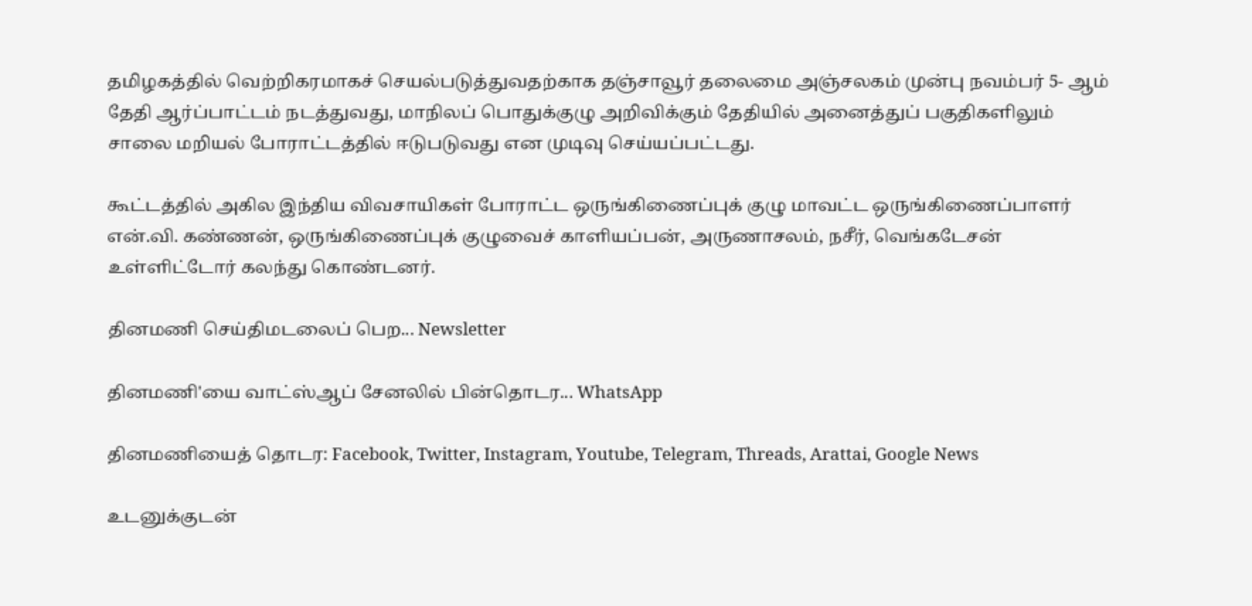தமிழகத்தில் வெற்றிகரமாகச் செயல்படுத்துவதற்காக தஞ்சாவூர் தலைமை அஞ்சலகம் முன்பு நவம்பர் 5- ஆம் தேதி ஆர்ப்பாட்டம் நடத்துவது, மாநிலப் பொதுக்குழு அறிவிக்கும் தேதியில் அனைத்துப் பகுதிகளிலும் சாலை மறியல் போராட்டத்தில் ஈடுபடுவது என முடிவு செய்யப்பட்டது.

கூட்டத்தில் அகில இந்திய விவசாயிகள் போராட்ட ஒருங்கிணைப்புக் குழு மாவட்ட ஒருங்கிணைப்பாளர் என்.வி. கண்ணன், ஒருங்கிணைப்புக் குழுவைச் காளியப்பன், அருணாசலம், நசீர், வெங்கடேசன் உள்ளிட்டோர் கலந்து கொண்டனர்.

தினமணி செய்திமடலைப் பெற... Newsletter

தினமணி'யை வாட்ஸ்ஆப் சேனலில் பின்தொடர... WhatsApp

தினமணியைத் தொடர: Facebook, Twitter, Instagram, Youtube, Telegram, Threads, Arattai, Google News

உடனுக்குடன்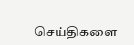செய்திகளை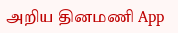அறிய தினமணி App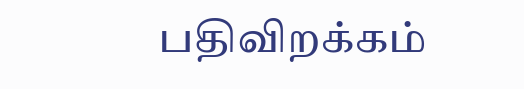பதிவிறக்கம்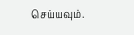செய்யவும்.